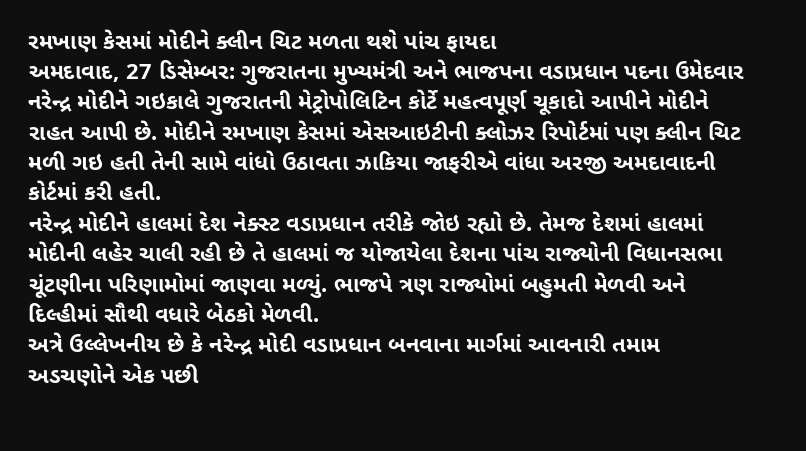રમખાણ કેસમાં મોદીને ક્લીન ચિટ મળતા થશે પાંચ ફાયદા
અમદાવાદ, 27 ડિસેમ્બર: ગુજરાતના મુખ્યમંત્રી અને ભાજપના વડાપ્રધાન પદના ઉમેદવાર નરેન્દ્ર મોદીને ગઇકાલે ગુજરાતની મેટ્રોપોલિટિન કોર્ટે મહત્વપૂર્ણ ચૂકાદો આપીને મોદીને રાહત આપી છે. મોદીને રમખાણ કેસમાં એસઆઇટીની ક્લોઝર રિપોર્ટમાં પણ ક્લીન ચિટ મળી ગઇ હતી તેની સામે વાંધો ઉઠાવતા ઝાકિયા જાફરીએ વાંધા અરજી અમદાવાદની કોર્ટમાં કરી હતી.
નરેન્દ્ર મોદીને હાલમાં દેશ નેક્સ્ટ વડાપ્રધાન તરીકે જોઇ રહ્યો છે. તેમજ દેશમાં હાલમાં મોદીની લહેર ચાલી રહી છે તે હાલમાં જ યોજાયેલા દેશના પાંચ રાજ્યોની વિધાનસભા ચૂંટણીના પરિણામોમાં જાણવા મળ્યું. ભાજપે ત્રણ રાજ્યોમાં બહુમતી મેળવી અને દિલ્હીમાં સૌથી વધારે બેઠકો મેળવી.
અત્રે ઉલ્લેખનીય છે કે નરેન્દ્ર મોદી વડાપ્રધાન બનવાના માર્ગમાં આવનારી તમામ અડચણોને એક પછી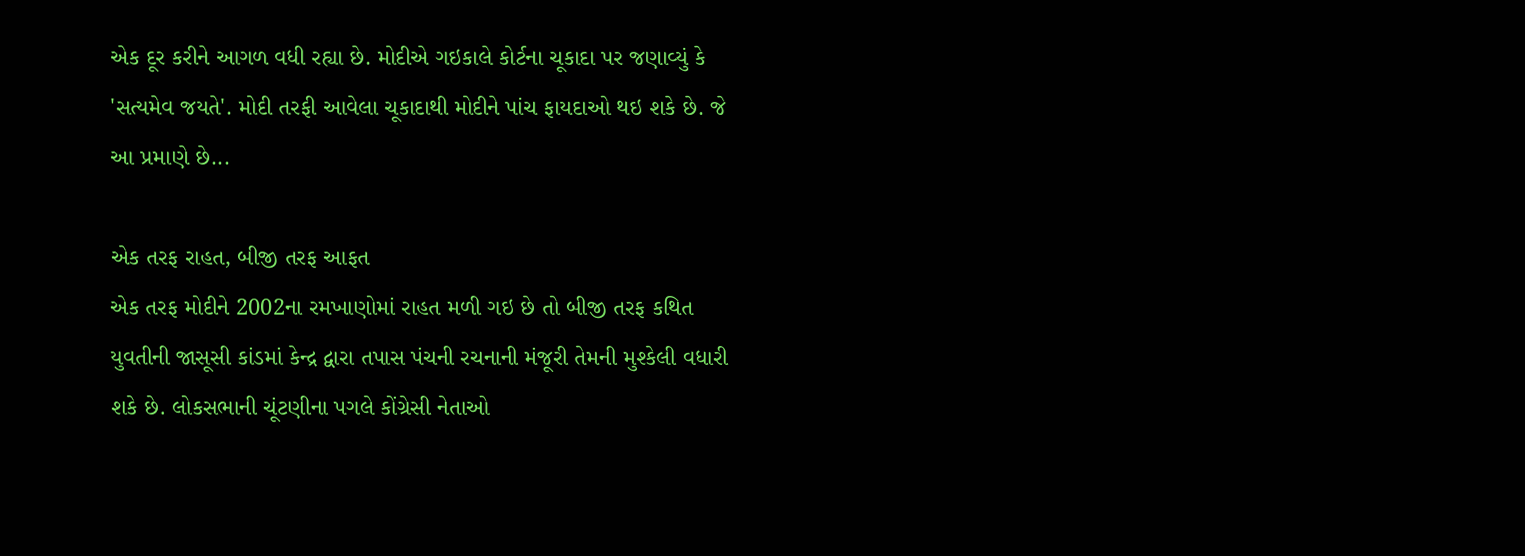એક દૂર કરીને આગળ વધી રહ્યા છે. મોદીએ ગઇકાલે કોર્ટના ચૂકાદા પર જણાવ્યું કે 'સત્યમેવ જયતે'. મોદી તરફી આવેલા ચૂકાદાથી મોદીને પાંચ ફાયદાઓ થઇ શકે છે. જે આ પ્રમાણે છે...

એક તરફ રાહત, બીજી તરફ આફત
એક તરફ મોદીને 2002ના રમખાણોમાં રાહત મળી ગઇ છે તો બીજી તરફ કથિત યુવતીની જાસૂસી કાંડમાં કેન્દ્ર દ્વારા તપાસ પંચની રચનાની મંજૂરી તેમની મુશ્કેલી વધારી શકે છે. લોકસભાની ચૂંટણીના પગલે કોંગ્રેસી નેતાઓ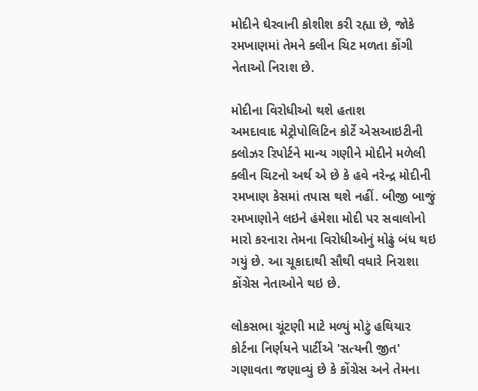મોદીને ઘેરવાની કોશીશ કરી રહ્યા છે, જોકે રમખાણમાં તેમને ક્લીન ચિટ મળતા કોંગી નેતાઓ નિરાશ છે.

મોદીના વિરોધીઓ થશે હતાશ
અમદાવાદ મેટ્રોપોલિટિન કોર્ટે એસઆઇટીની ક્લોઝર રિપોર્ટને માન્ય ગણીને મોદીને મળેલી ક્લીન ચિટનો અર્થ એ છે કે હવે નરેન્દ્ર મોદીની રમખાણ કેસમાં તપાસ થશે નહીં. બીજી બાજું રમખાણોને લઇને હંમેશા મોદી પર સવાલોનો મારો કરનારા તેમના વિરોધીઓનું મોઢું બંધ થઇ ગયું છે. આ ચૂકાદાથી સૌથી વધારે નિરાશા કોંગ્રેસ નેતાઓને થઇ છે.

લોકસભા ચૂંટણી માટે મળ્યું મોટું હથિયાર
કોર્ટના નિર્ણયને પાર્ટીએ 'સત્યની જીત' ગણાવતા જણાવ્યું છે કે કોંગ્રેસ અને તેમના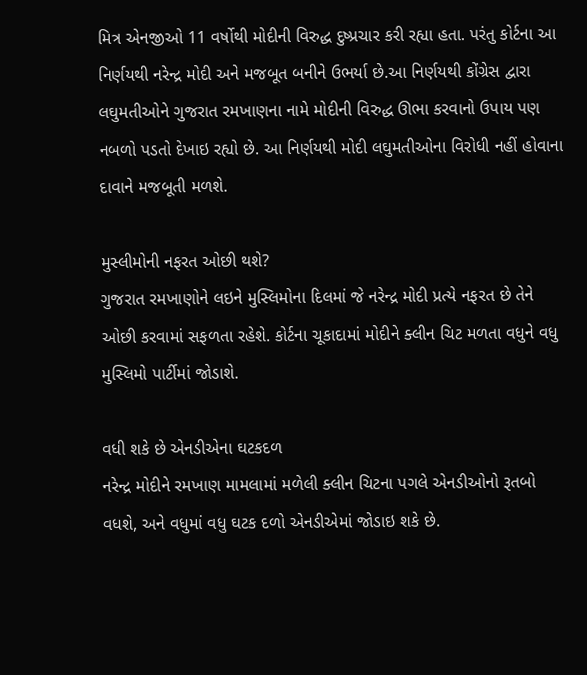મિત્ર એનજીઓ 11 વર્ષોથી મોદીની વિરુદ્ધ દુષ્પ્રચાર કરી રહ્યા હતા. પરંતુ કોર્ટના આ નિર્ણયથી નરેન્દ્ર મોદી અને મજબૂત બનીને ઉભર્યા છે.આ નિર્ણયથી કોંગ્રેસ દ્વારા લઘુમતીઓને ગુજરાત રમખાણના નામે મોદીની વિરુદ્ધ ઊભા કરવાનો ઉપાય પણ નબળો પડતો દેખાઇ રહ્યો છે. આ નિર્ણયથી મોદી લઘુમતીઓના વિરોધી નહીં હોવાના દાવાને મજબૂતી મળશે.

મુસ્લીમોની નફરત ઓછી થશે?
ગુજરાત રમખાણોને લઇને મુસ્લિમોના દિલમાં જે નરેન્દ્ર મોદી પ્રત્યે નફરત છે તેને ઓછી કરવામાં સફળતા રહેશે. કોર્ટના ચૂકાદામાં મોદીને ક્લીન ચિટ મળતા વધુને વધુ મુસ્લિમો પાર્ટીમાં જોડાશે.

વધી શકે છે એનડીએના ઘટકદળ
નરેન્દ્ર મોદીને રમખાણ મામલામાં મળેલી ક્લીન ચિટના પગલે એનડીઓનો રૂતબો વધશે, અને વધુમાં વધુ ઘટક દળો એનડીએમાં જોડાઇ શકે છે.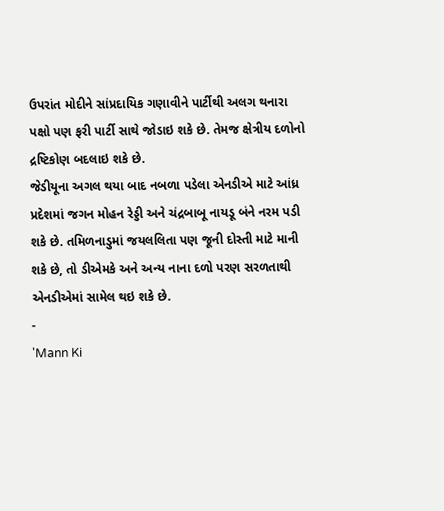ઉપરાંત મોદીને સાંપ્રદાયિક ગણાવીને પાર્ટીથી અલગ થનારા પક્ષો પણ ફરી પાર્ટી સાથે જોડાઇ શકે છે. તેમજ ક્ષેત્રીય દળોનો દ્રષ્ટિકોણ બદલાઇ શકે છે.
જેડીયૂના અગલ થયા બાદ નબળા પડેલા એનડીએ માટે આંધ્ર પ્રદેશમાં જગન મોહન રેડ્ડી અને ચંદ્રબાબૂ નાયડૂ બંને નરમ પડી શકે છે. તમિળનાડુમાં જયલલિતા પણ જૂની દોસ્તી માટે માની શકે છે, તો ડીએમકે અને અન્ય નાના દળો પરણ સરળતાથી એનડીએમાં સામેલ થઇ શકે છે.
-
'Mann Ki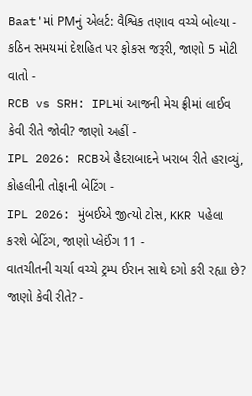Baat'માં PMનું એલર્ટ: વૈશ્વિક તણાવ વચ્ચે બોલ્યા - કઠિન સમયમાં દેશહિત પર ફોકસ જરૂરી, જાણો 5 મોટી વાતો -
RCB vs SRH: IPLમાં આજની મેચ ફ્રીમાં લાઈવ કેવી રીતે જોવી? જાણો અહીં -
IPL 2026: RCBએ હૈદરાબાદને ખરાબ રીતે હરાવ્યું, કોહલીની તોફાની બેટિંગ -
IPL 2026: મુંબઈએ જીત્યો ટોસ, KKR પહેલા કરશે બેટિંગ, જાણો પ્લેઈંગ 11 -
વાતચીતની ચર્ચા વચ્ચે ટ્રમ્પ ઈરાન સાથે દગો કરી રહ્યા છે? જાણો કેવી રીતે? -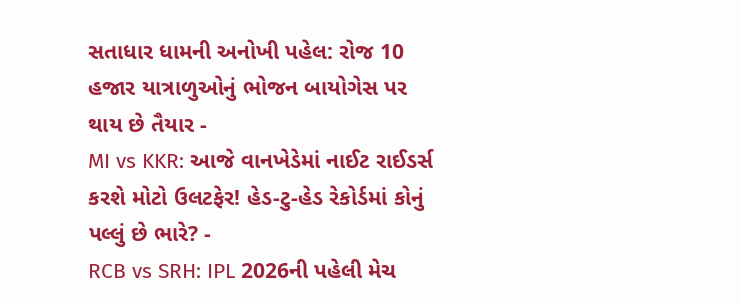સતાધાર ધામની અનોખી પહેલ: રોજ 10 હજાર યાત્રાળુઓનું ભોજન બાયોગેસ પર થાય છે તૈયાર -
MI vs KKR: આજે વાનખેડેમાં નાઈટ રાઈડર્સ કરશે મોટો ઉલટફેર! હેડ-ટુ-હેડ રેકોર્ડમાં કોનું પલ્લું છે ભારે? -
RCB vs SRH: IPL 2026ની પહેલી મેચ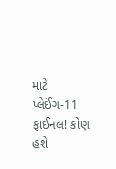માટે પ્લેઈંગ-11 ફાઈનલ! કોણ હશે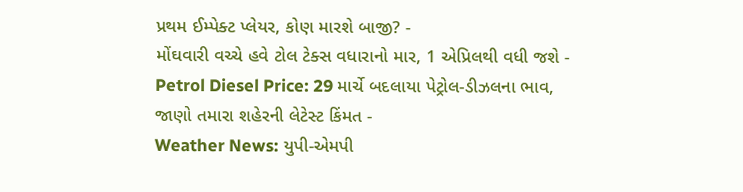પ્રથમ ઈમ્પેક્ટ પ્લેયર, કોણ મારશે બાજી? -
મોંઘવારી વચ્ચે હવે ટોલ ટેક્સ વધારાનો માર, 1 એપ્રિલથી વધી જશે -
Petrol Diesel Price: 29 માર્ચે બદલાયા પેટ્રોલ-ડીઝલના ભાવ, જાણો તમારા શહેરની લેટેસ્ટ કિંમત -
Weather News: યુપી-એમપી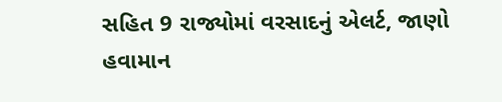સહિત 9 રાજ્યોમાં વરસાદનું એલર્ટ, જાણો હવામાન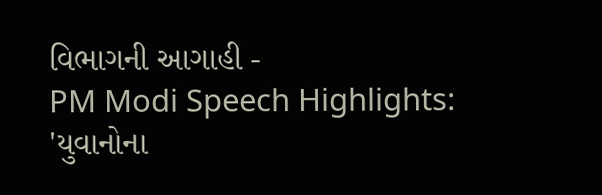વિભાગની આગાહી -
PM Modi Speech Highlights: 'યુવાનોના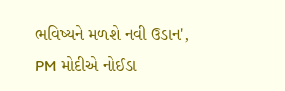ભવિષ્યને મળશે નવી ઉડાન', PM મોદીએ નોઈડા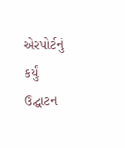એરપોર્ટનું કર્યું ઉદ્ઘાટન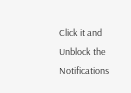Click it and Unblock the Notifications